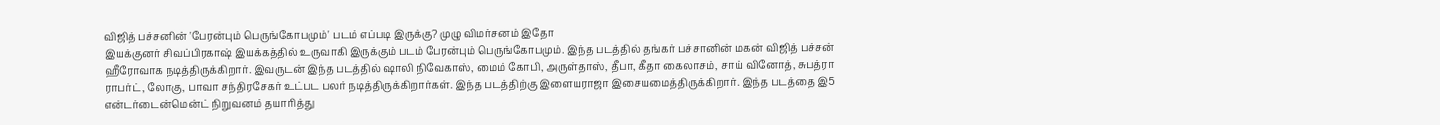விஜித் பச்சனின் 'பேரன்பும் பெருங்கோபமும்' படம் எப்படி இருக்கு? முழு விமர்சனம் இதோ
இயக்குனர் சிவப்பிரகாஷ் இயக்கத்தில் உருவாகி இருக்கும் படம் பேரன்பும் பெருங்கோபமும். இந்த படத்தில் தங்கர் பச்சானின் மகன் விஜித் பச்சன் ஹீரோவாக நடித்திருக்கிறார். இவருடன் இந்த படத்தில் ஷாலி நிவேகாஸ், மைம் கோபி, அருள்தாஸ், தீபா, கீதா கைலாசம், சாய் வினோத், சுபத்ரா ராபர்ட், லோகு, பாவா சந்திரசேகர் உட்பட பலர் நடித்திருக்கிறார்கள். இந்த படத்திற்கு இளையராஜா இசையமைத்திருக்கிறார். இந்த படத்தை இ5 என்டர்டைன்மென்ட் நிறுவனம் தயாரித்து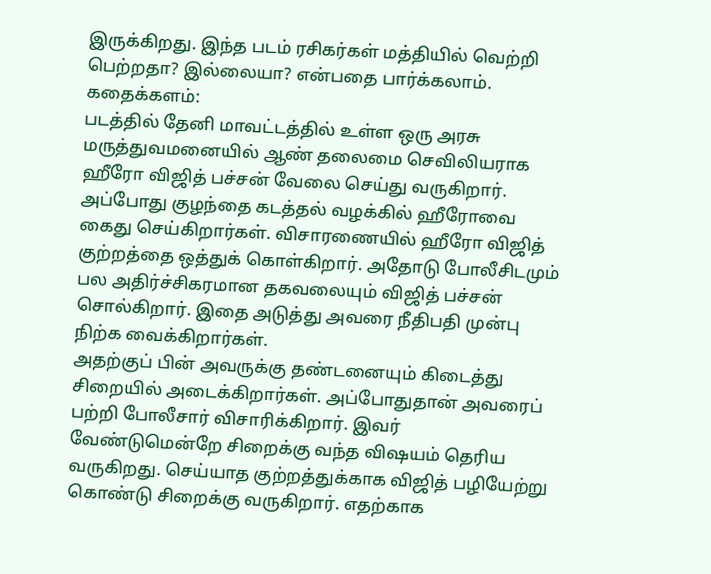இருக்கிறது. இந்த படம் ரசிகர்கள் மத்தியில் வெற்றி பெற்றதா? இல்லையா? என்பதை பார்க்கலாம்.
கதைக்களம்:
படத்தில் தேனி மாவட்டத்தில் உள்ள ஒரு அரசு மருத்துவமனையில் ஆண் தலைமை செவிலியராக ஹீரோ விஜித் பச்சன் வேலை செய்து வருகிறார். அப்போது குழந்தை கடத்தல் வழக்கில் ஹீரோவை கைது செய்கிறார்கள். விசாரணையில் ஹீரோ விஜித் குற்றத்தை ஒத்துக் கொள்கிறார். அதோடு போலீசிடமும் பல அதிர்ச்சிகரமான தகவலையும் விஜித் பச்சன் சொல்கிறார். இதை அடுத்து அவரை நீதிபதி முன்பு நிற்க வைக்கிறார்கள்.
அதற்குப் பின் அவருக்கு தண்டனையும் கிடைத்து சிறையில் அடைக்கிறார்கள். அப்போதுதான் அவரைப் பற்றி போலீசார் விசாரிக்கிறார். இவர் வேண்டுமென்றே சிறைக்கு வந்த விஷயம் தெரிய வருகிறது. செய்யாத குற்றத்துக்காக விஜித் பழியேற்று கொண்டு சிறைக்கு வருகிறார். எதற்காக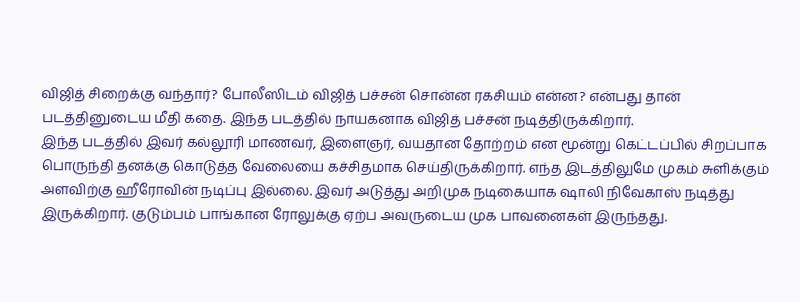விஜித் சிறைக்கு வந்தார்? போலீஸிடம் விஜித் பச்சன் சொன்ன ரகசியம் என்ன? என்பது தான் படத்தினுடைய மீதி கதை. இந்த படத்தில் நாயகனாக விஜித் பச்சன் நடித்திருக்கிறார்.
இந்த படத்தில் இவர் கல்லூரி மாணவர், இளைஞர், வயதான தோற்றம் என மூன்று கெட்டப்பில் சிறப்பாக பொருந்தி தனக்கு கொடுத்த வேலையை கச்சிதமாக செய்திருக்கிறார். எந்த இடத்திலுமே முகம் சுளிக்கும் அளவிற்கு ஹீரோவின் நடிப்பு இல்லை. இவர் அடுத்து அறிமுக நடிகையாக ஷாலி நிவேகாஸ் நடித்து இருக்கிறார். குடும்பம் பாங்கான ரோலுக்கு ஏற்ப அவருடைய முக பாவனைகள் இருந்தது.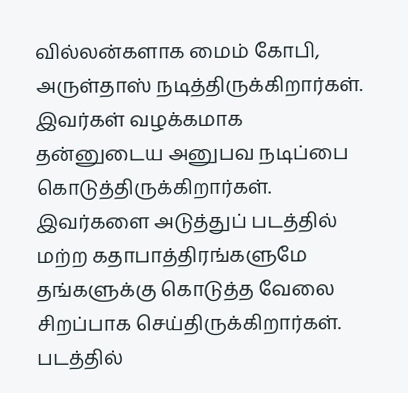வில்லன்களாக மைம் கோபி, அருள்தாஸ் நடித்திருக்கிறார்கள்.
இவர்கள் வழக்கமாக தன்னுடைய அனுபவ நடிப்பை கொடுத்திருக்கிறார்கள். இவர்களை அடுத்துப் படத்தில் மற்ற கதாபாத்திரங்களுமே தங்களுக்கு கொடுத்த வேலை சிறப்பாக செய்திருக்கிறார்கள். படத்தில்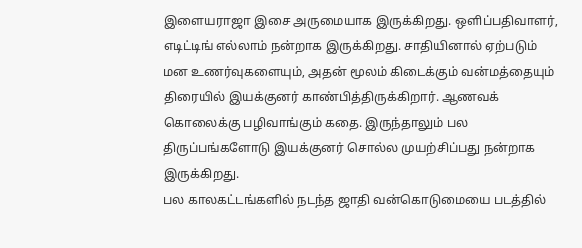இளையராஜா இசை அருமையாக இருக்கிறது. ஒளிப்பதிவாளர், எடிட்டிங் எல்லாம் நன்றாக இருக்கிறது. சாதியினால் ஏற்படும் மன உணர்வுகளையும், அதன் மூலம் கிடைக்கும் வன்மத்தையும் திரையில் இயக்குனர் காண்பித்திருக்கிறார். ஆணவக் கொலைக்கு பழிவாங்கும் கதை. இருந்தாலும் பல திருப்பங்களோடு இயக்குனர் சொல்ல முயற்சிப்பது நன்றாக இருக்கிறது.
பல காலகட்டங்களில் நடந்த ஜாதி வன்கொடுமையை படத்தில்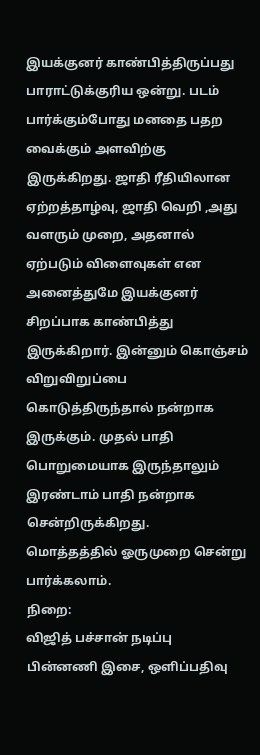இயக்குனர் காண்பித்திருப்பது பாராட்டுக்குரிய ஒன்று. படம் பார்க்கும்போது மனதை பதற வைக்கும் அளவிற்கு இருக்கிறது. ஜாதி ரீதியிலான ஏற்றத்தாழ்வு, ஜாதி வெறி ,அது வளரும் முறை, அதனால் ஏற்படும் விளைவுகள் என அனைத்துமே இயக்குனர் சிறப்பாக காண்பித்து இருக்கிறார். இன்னும் கொஞ்சம் விறுவிறுப்பை கொடுத்திருந்தால் நன்றாக இருக்கும். முதல் பாதி பொறுமையாக இருந்தாலும் இரண்டாம் பாதி நன்றாக சென்றிருக்கிறது.
மொத்தத்தில் ஓருமுறை சென்று பார்க்கலாம்.
நிறை:
விஜித் பச்சான் நடிப்பு
பின்னணி இசை, ஒளிப்பதிவு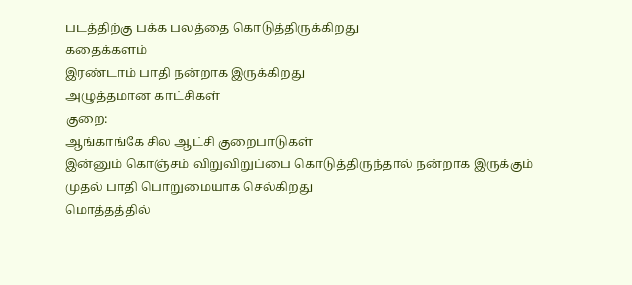படத்திற்கு பக்க பலத்தை கொடுத்திருக்கிறது
கதைக்களம்
இரண்டாம் பாதி நன்றாக இருக்கிறது
அழுத்தமான காட்சிகள்
குறை:
ஆங்காங்கே சில ஆட்சி குறைபாடுகள்
இன்னும் கொஞ்சம் விறுவிறுப்பை கொடுத்திருந்தால் நன்றாக இருக்கும்
முதல் பாதி பொறுமையாக செல்கிறது
மொத்தத்தில்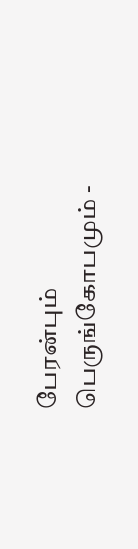பேரன்பும் பெருங்கோபமும் -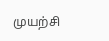முயற்சி